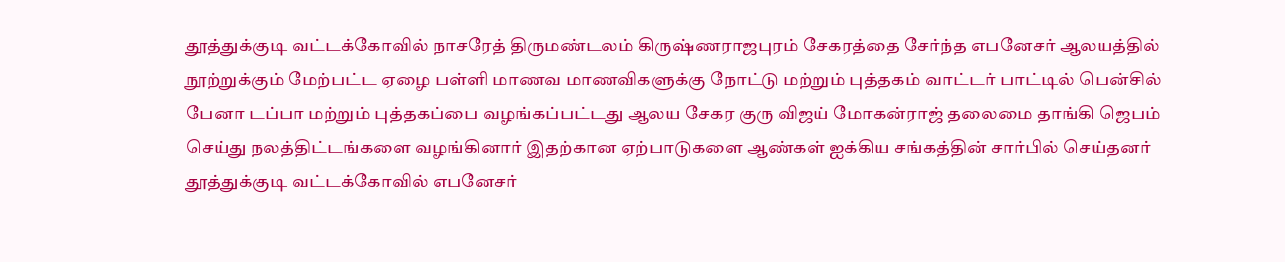தூத்துக்குடி வட்டக்கோவில் நாசரேத் திருமண்டலம் கிருஷ்ணராஜபுரம் சேகரத்தை சேர்ந்த எபனேசர் ஆலயத்தில் நூற்றுக்கும் மேற்பட்ட ஏழை பள்ளி மாணவ மாணவிகளுக்கு நோட்டு மற்றும் புத்தகம் வாட்டர் பாட்டில் பென்சில் பேனா டப்பா மற்றும் புத்தகப்பை வழங்கப்பட்டது ஆலய சேகர குரு விஜய் மோகன்ராஜ் தலைமை தாங்கி ஜெபம் செய்து நலத்திட்டங்களை வழங்கினார் இதற்கான ஏற்பாடுகளை ஆண்கள் ஐக்கிய சங்கத்தின் சார்பில் செய்தனர்
தூத்துக்குடி வட்டக்கோவில் எபனேசர்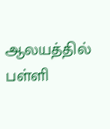ஆலயத்தில் பள்ளி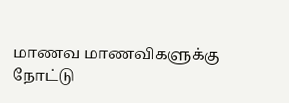மாணவ மாணவிகளுக்கு நோட்டு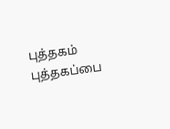புத்தகம் புத்தகப்பை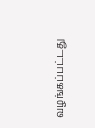வழங்கப்பட்டது